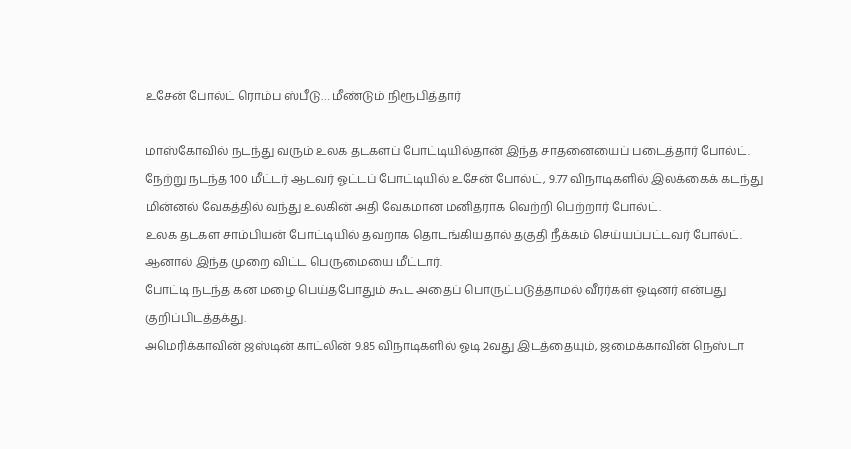உசேன் போல்ட் ரொம்ப ஸ்பீடு… மீண்டும் நிரூபித்தார்

மாஸ்கோவில் நடந்து வரும் உலக தடகளப் போட்டியில்தான் இந்த சாதனையைப் படைத்தார் போல்ட்.
நேற்று நடந்த 100 மீட்டர் ஆடவர் ஓட்டப் போட்டியில் உசேன் போல்ட், 9.77 விநாடிகளில் இலக்கைக் கடந்து மின்னல் வேகத்தில் வந்து உலகின் அதி வேகமான மனிதராக வெற்றி பெற்றார் போல்ட்.
உலக தடகள சாம்பியன் போட்டியில் தவறாக தொடங்கியதால் தகுதி நீக்கம் செய்யப்பட்டவர் போல்ட். ஆனால் இந்த முறை விட்ட பெருமையை மீட்டார்.
போட்டி நடந்த கன மழை பெய்தபோதும் கூட அதைப் பொருட்படுத்தாமல் வீரர்கள் ஓடினர் என்பது குறிப்பிடத்தக்து.
அமெரிக்காவின் ஜஸ்டின் காட்லின் 9.85 விநாடிகளில் ஓடி 2வது இடத்தையும், ஜமைக்காவின் நெஸ்டா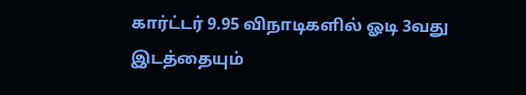கார்ட்டர் 9.95 விநாடிகளில் ஓடி 3வது இடத்தையும்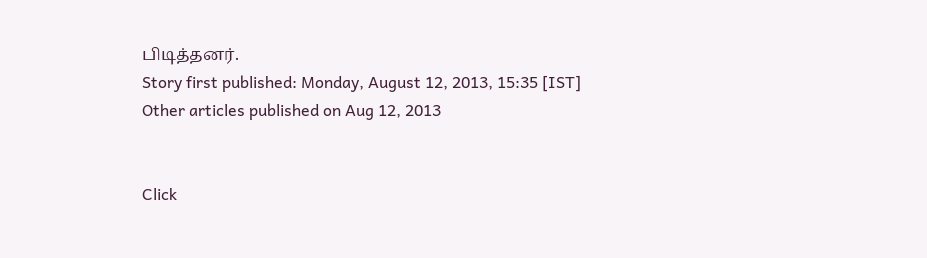பிடித்தனர்.
Story first published: Monday, August 12, 2013, 15:35 [IST]
Other articles published on Aug 12, 2013


Click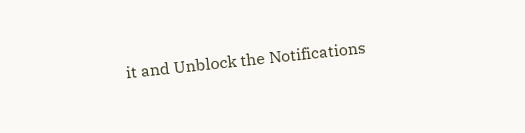it and Unblock the Notifications